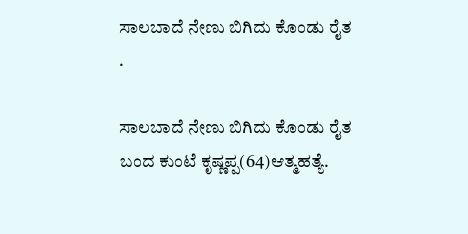ಸಾಲಬಾದೆ ನೇಣು ಬಿಗಿದು ಕೊಂಡು ರೈತ .

ಸಾಲಬಾದೆ ನೇಣು ಬಿಗಿದು ಕೊಂಡು ರೈತ ಬಂದ ಕುಂಟೆ ಕೃಷ್ಣಪ್ಪ(64)ಆತ್ಮಹತ್ಯೆ.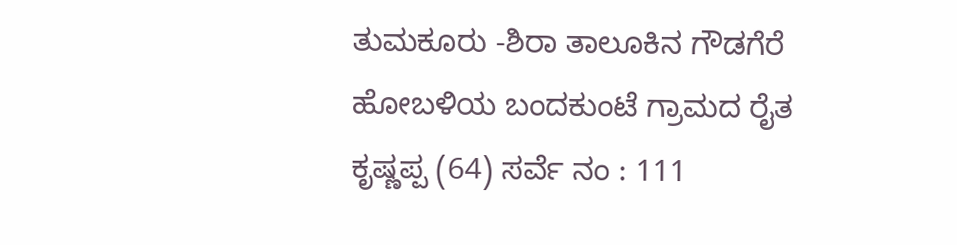ತುಮಕೂರು -ಶಿರಾ ತಾಲೂಕಿನ ಗೌಡಗೆರೆ ಹೋಬಳಿಯ ಬಂದಕುಂಟೆ ಗ್ರಾಮದ ರೈತ ಕೃಷ್ಣಪ್ಪ (64) ಸರ್ವೆ ನಂ : 111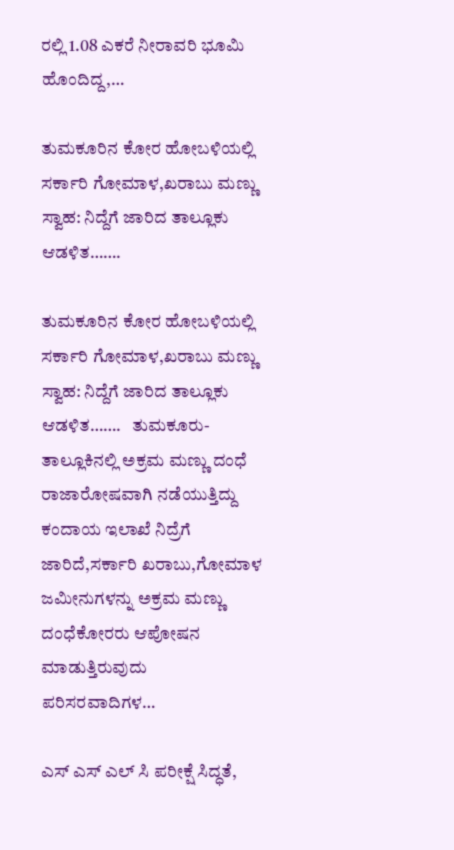ರಲ್ಲಿ 1.08 ಎಕರೆ ನೀರಾವರಿ ಭೂಮಿ ಹೊಂದಿದ್ದ,…

ತುಮಕೂರಿನ ಕೋರ ಹೋಬಳಿಯಲ್ಲಿ ಸರ್ಕಾರಿ ಗೋಮಾಳ,ಖರಾಬು ಮಣ್ಣು ಸ್ವಾಹ: ನಿದ್ದೆಗೆ ಜಾರಿದ ತಾಲ್ಲೂಕು ಆಡಳಿತ…….

ತುಮಕೂರಿನ ಕೋರ ಹೋಬಳಿಯಲ್ಲಿ ಸರ್ಕಾರಿ ಗೋಮಾಳ,ಖರಾಬು ಮಣ್ಣು ಸ್ವಾಹ: ನಿದ್ದೆಗೆ ಜಾರಿದ ತಾಲ್ಲೂಕು ಆಡಳಿತ…….   ತುಮಕೂರು-ತಾಲ್ಲೂಕಿನಲ್ಲಿ ಅಕ್ರಮ ಮಣ್ಣು ದಂಧೆ ರಾಜಾರೋಷವಾಗಿ ನಡೆಯುತ್ತಿದ್ದು ಕಂದಾಯ ಇಲಾಖೆ ನಿದ್ರೆಗೆ ಜಾರಿದೆ,ಸರ್ಕಾರಿ ಖರಾಬು,ಗೋಮಾಳ ಜಮೀನುಗಳನ್ನು ಅಕ್ರಮ ಮಣ್ಣು ದಂಧೆಕೋರರು ಆಪೋಷನ ಮಾಡುತ್ತಿರುವುದು ಪರಿಸರವಾದಿಗಳ…

ಎಸ್ ಎಸ್ ಎಲ್ ಸಿ ಪರೀಕ್ಷೆ ಸಿದ್ಧತೆ,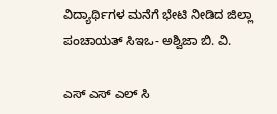ವಿದ್ಯಾರ್ಥಿಗಳ ಮನೆಗೆ ಭೇಟಿ ನೀಡಿದ ಜಿಲ್ಲಾ ಪಂಚಾಯತ್ ಸಿಇಒ- ಅಶ್ವಿಜಾ ಬಿ. ವಿ.

ಎಸ್ ಎಸ್ ಎಲ್ ಸಿ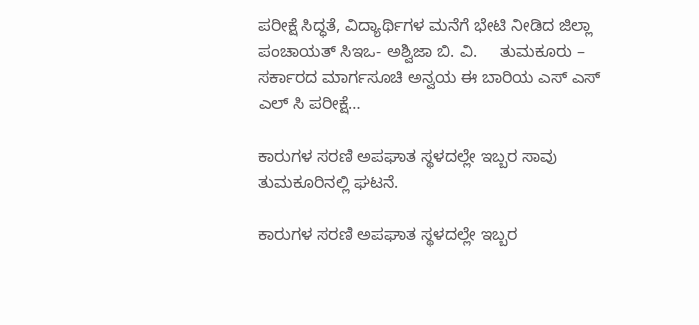ಪರೀಕ್ಷೆ ಸಿದ್ಧತೆ, ವಿದ್ಯಾರ್ಥಿಗಳ ಮನೆಗೆ ಭೇಟಿ ನೀಡಿದ ಜಿಲ್ಲಾ ಪಂಚಾಯತ್ ಸಿಇಒ- ಅಶ್ವಿಜಾ ಬಿ. ವಿ.     ತುಮಕೂರು – ಸರ್ಕಾರದ ಮಾರ್ಗಸೂಚಿ ಅನ್ವಯ ಈ ಬಾರಿಯ ಎಸ್ ಎಸ್ ಎಲ್ ಸಿ ಪರೀಕ್ಷೆ…

ಕಾರುಗಳ ಸರಣಿ ಅಪಘಾತ ಸ್ಥಳದಲ್ಲೇ ಇಬ್ಬರ ಸಾವು  ತುಮಕೂರಿನಲ್ಲಿ ಘಟನೆ.

ಕಾರುಗಳ ಸರಣಿ ಅಪಘಾತ ಸ್ಥಳದಲ್ಲೇ ಇಬ್ಬರ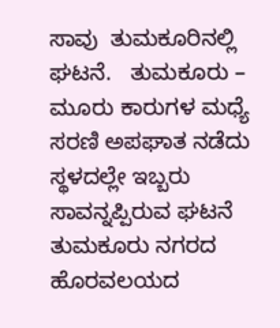ಸಾವು  ತುಮಕೂರಿನಲ್ಲಿ ಘಟನೆ.   ತುಮಕೂರು – ಮೂರು ಕಾರುಗಳ ಮಧ್ಯೆ ಸರಣಿ ಅಪಘಾತ ನಡೆದು ಸ್ಥಳದಲ್ಲೇ ಇಬ್ಬರು ಸಾವನ್ನಪ್ಪಿರುವ ಘಟನೆ ತುಮಕೂರು ನಗರದ ಹೊರವಲಯದ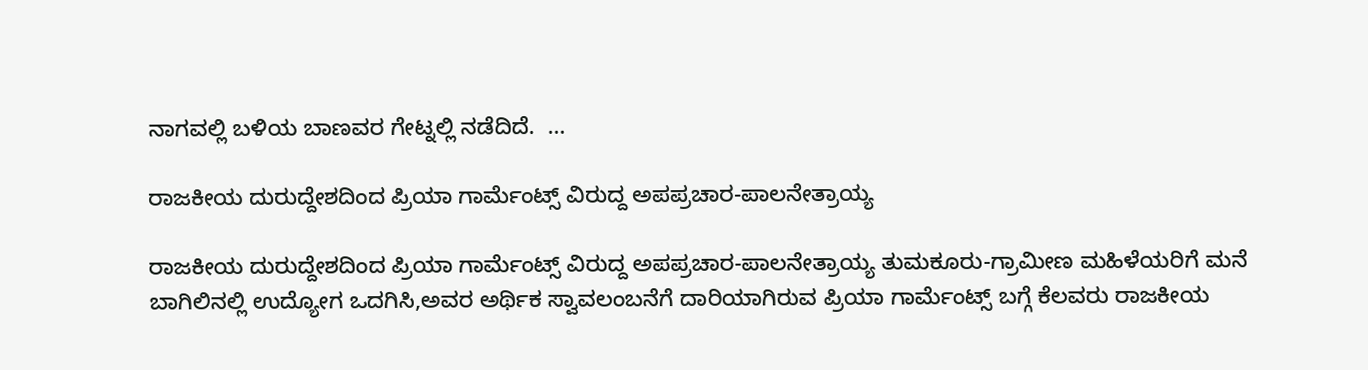ನಾಗವಲ್ಲಿ ಬಳಿಯ ಬಾಣವರ ಗೇಟ್ನಲ್ಲಿ ನಡೆದಿದೆ.  …

ರಾಜಕೀಯ ದುರುದ್ದೇಶದಿಂದ ಪ್ರಿಯಾ ಗಾರ್ಮೆಂಟ್ಸ್ ವಿರುದ್ದ ಅಪಪ್ರಚಾರ-ಪಾಲನೇತ್ರಾಯ್ಯ

ರಾಜಕೀಯ ದುರುದ್ದೇಶದಿಂದ ಪ್ರಿಯಾ ಗಾರ್ಮೆಂಟ್ಸ್ ವಿರುದ್ದ ಅಪಪ್ರಚಾರ-ಪಾಲನೇತ್ರಾಯ್ಯ ತುಮಕೂರು-ಗ್ರಾಮೀಣ ಮಹಿಳೆಯರಿಗೆ ಮನೆ ಬಾಗಿಲಿನಲ್ಲಿ ಉದ್ಯೋಗ ಒದಗಿಸಿ,ಅವರ ಅರ್ಥಿಕ ಸ್ವಾವಲಂಬನೆಗೆ ದಾರಿಯಾಗಿರುವ ಪ್ರಿಯಾ ಗಾರ್ಮೆಂಟ್ಸ್ ಬಗ್ಗೆ ಕೆಲವರು ರಾಜಕೀಯ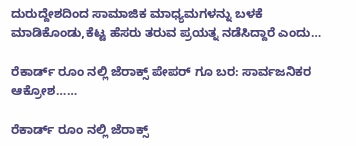ದುರುದ್ದೇಶದಿಂದ ಸಾಮಾಜಿಕ ಮಾಧ್ಯಮಗಳನ್ನು ಬಳಕೆ ಮಾಡಿಕೊಂಡು,ಕೆಟ್ಟ ಹೆಸರು ತರುವ ಪ್ರಯತ್ನ ನಡೆಸಿದ್ದಾರೆ ಎಂದು…

ರೆಕಾರ್ಡ್ ರೂಂ ನಲ್ಲಿ ಜೆರಾಕ್ಸ್ ಪೇಪರ್ ಗೂ ಬರ: ಸಾರ್ವಜನಿಕರ ಆಕ್ರೋಶ……

ರೆಕಾರ್ಡ್ ರೂಂ ನಲ್ಲಿ ಜೆರಾಕ್ಸ್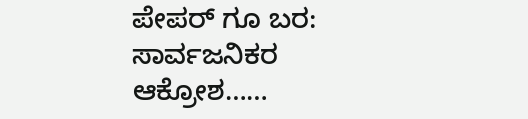ಪೇಪರ್ ಗೂ ಬರ: ಸಾರ್ವಜನಿಕರ ಆಕ್ರೋಶ……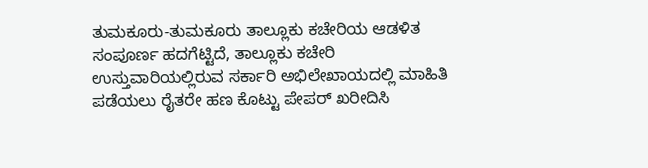ತುಮಕೂರು-ತುಮಕೂರು ತಾಲ್ಲೂಕು ಕಚೇರಿಯ ಆಡಳಿತ ಸಂಪೂರ್ಣ ಹದಗೆಟ್ಟಿದೆ, ತಾಲ್ಲೂಕು ಕಚೇರಿ ಉಸ್ತುವಾರಿಯಲ್ಲಿರುವ ಸರ್ಕಾರಿ ಅಭಿಲೇಖಾಯದಲ್ಲಿ ಮಾಹಿತಿ ಪಡೆಯಲು ರೈತರೇ ಹಣ ಕೊಟ್ಟು ಪೇಪರ್ ಖರೀದಿಸಿ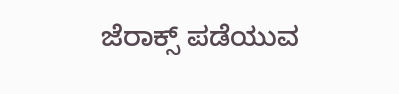ಜೆರಾಕ್ಸ್ ಪಡೆಯುವ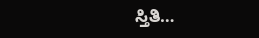ಸ್ತಿತಿ…